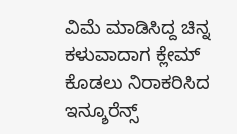ವಿಮೆ ಮಾಡಿಸಿದ್ದ ಚಿನ್ನ ಕಳುವಾದಾಗ ಕ್ಲೇಮ್ ಕೊಡಲು ನಿರಾಕರಿಸಿದ ಇನ್ಶೂರೆನ್ಸ್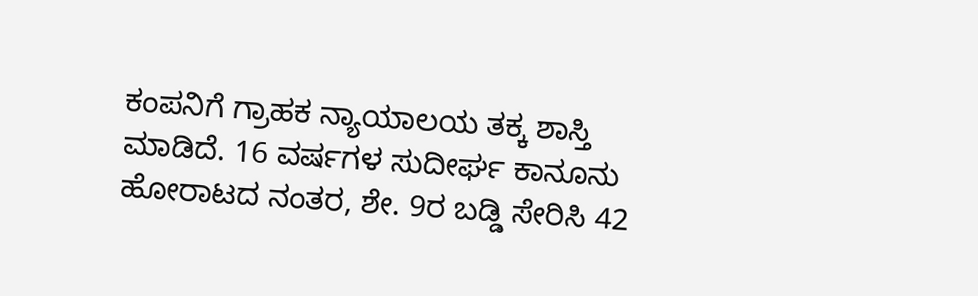ಕಂಪನಿಗೆ ಗ್ರಾಹಕ ನ್ಯಾಯಾಲಯ ತಕ್ಕ ಶಾಸ್ತಿ ಮಾಡಿದೆ. 16 ವರ್ಷಗಳ ಸುದೀರ್ಘ ಕಾನೂನು ಹೋರಾಟದ ನಂತರ, ಶೇ. 9ರ ಬಡ್ಡಿ ಸೇರಿಸಿ 42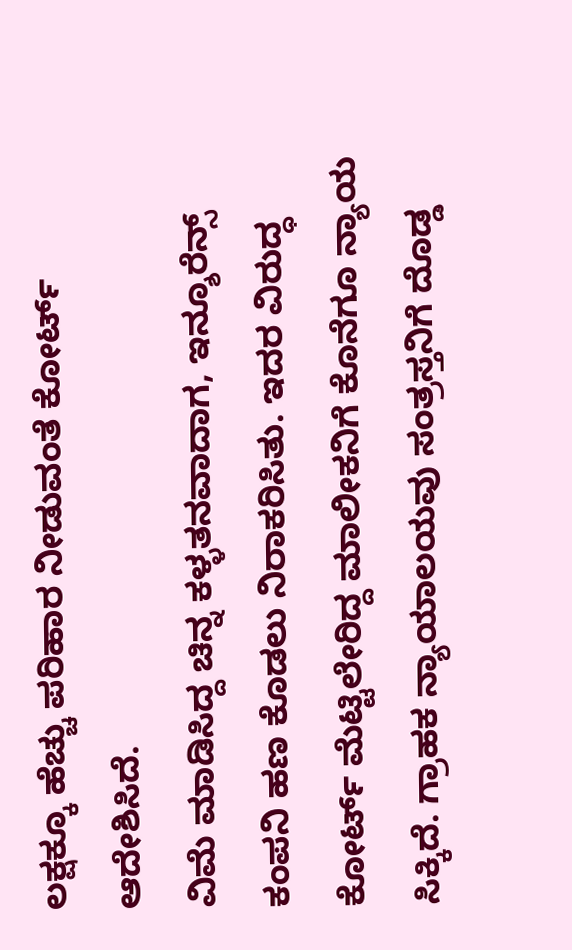ಲಕ್ಷಕ್ಕೂ ಹೆಚ್ಚು ಪರಿಹಾರ ನೀಡುವಂತೆ ಕೋರ್ಟ್ ಆದೇಶಿಸಿದೆ.
ವಿಮೆ ಮಾಡಿಸಿದ್ದ ಚಿನ್ನ ಕಳ್ಳತನವಾದಾಗ, ಇನ್ಶೂರೆನ್ಸ್ ಕಂಪನಿ ಹಣ ಕೊಡಲು ನಿರಾಕರಿಸಿತು. ಇದರ ವಿರುದ್ಧ ಕೋರ್ಟ್ ಮೆಟ್ಟಿಲೇರಿದ್ದ ಮಾಲೀಕನಿಗೆ ಕೊನೆಗೂ ನ್ಯಾಯ ಸಿಕ್ಕಿದೆ. ಗ್ರಾಹಕ ನ್ಯಾಯಾಲಯವು ಸಂತ್ರಸ್ತನಿಗೆ ದೊಡ್ಡ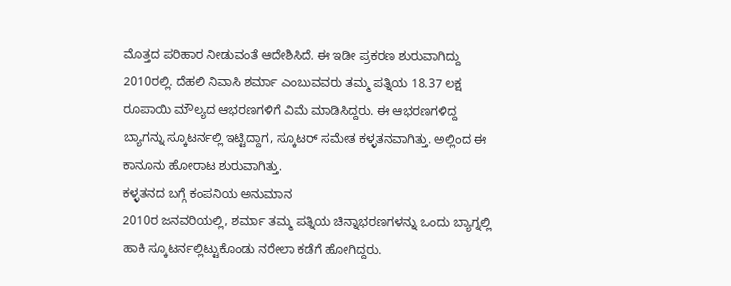ಮೊತ್ತದ ಪರಿಹಾರ ನೀಡುವಂತೆ ಆದೇಶಿಸಿದೆ. ಈ ಇಡೀ ಪ್ರಕರಣ ಶುರುವಾಗಿದ್ದು 2010ರಲ್ಲಿ. ದೆಹಲಿ ನಿವಾಸಿ ಶರ್ಮಾ ಎಂಬುವವರು ತಮ್ಮ ಪತ್ನಿಯ 18.37 ಲಕ್ಷ ರೂಪಾಯಿ ಮೌಲ್ಯದ ಆಭರಣಗಳಿಗೆ ವಿಮೆ ಮಾಡಿಸಿದ್ದರು. ಈ ಆಭರಣಗಳಿದ್ದ ಬ್ಯಾಗನ್ನು ಸ್ಕೂಟರ್ನಲ್ಲಿ ಇಟ್ಟಿದ್ದಾಗ, ಸ್ಕೂಟರ್ ಸಮೇತ ಕಳ್ಳತನವಾಗಿತ್ತು. ಅಲ್ಲಿಂದ ಈ ಕಾನೂನು ಹೋರಾಟ ಶುರುವಾಗಿತ್ತು.
ಕಳ್ಳತನದ ಬಗ್ಗೆ ಕಂಪನಿಯ ಅನುಮಾನ
2010ರ ಜನವರಿಯಲ್ಲಿ, ಶರ್ಮಾ ತಮ್ಮ ಪತ್ನಿಯ ಚಿನ್ನಾಭರಣಗಳನ್ನು ಒಂದು ಬ್ಯಾಗ್ನಲ್ಲಿ ಹಾಕಿ ಸ್ಕೂಟರ್ನಲ್ಲಿಟ್ಟುಕೊಂಡು ನರೇಲಾ ಕಡೆಗೆ ಹೋಗಿದ್ದರು.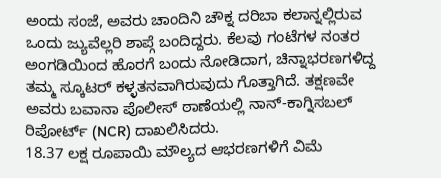ಅಂದು ಸಂಜೆ, ಅವರು ಚಾಂದಿನಿ ಚೌಕ್ನ ದರಿಬಾ ಕಲಾನ್ನಲ್ಲಿರುವ ಒಂದು ಜ್ಯುವೆಲ್ಲರಿ ಶಾಪ್ಗೆ ಬಂದಿದ್ದರು. ಕೆಲವು ಗಂಟೆಗಳ ನಂತರ ಅಂಗಡಿಯಿಂದ ಹೊರಗೆ ಬಂದು ನೋಡಿದಾಗ, ಚಿನ್ನಾಭರಣಗಳಿದ್ದ ತಮ್ಮ ಸ್ಕೂಟರ್ ಕಳ್ಳತನವಾಗಿರುವುದು ಗೊತ್ತಾಗಿದೆ. ತಕ್ಷಣವೇ ಅವರು ಬವಾನಾ ಪೊಲೀಸ್ ಠಾಣೆಯಲ್ಲಿ ನಾನ್-ಕಾಗ್ನಿಸಬಲ್ ರಿಪೋರ್ಟ್ (NCR) ದಾಖಲಿಸಿದರು.
18.37 ಲಕ್ಷ ರೂಪಾಯಿ ಮೌಲ್ಯದ ಆಭರಣಗಳಿಗೆ ವಿಮೆ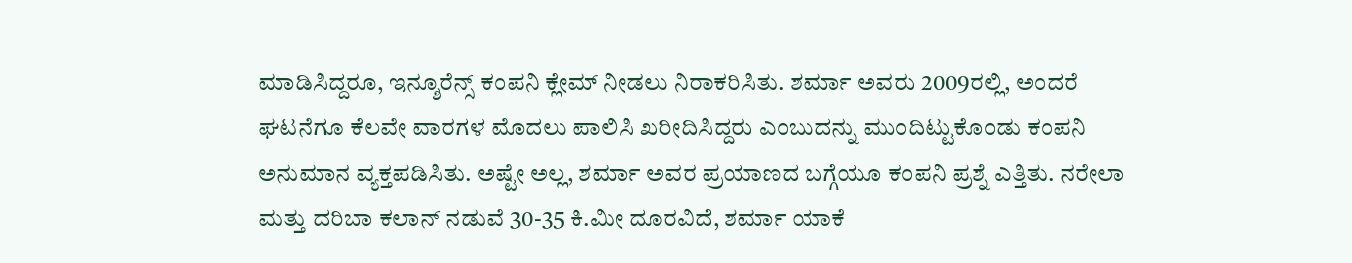ಮಾಡಿಸಿದ್ದರೂ, ಇನ್ಶೂರೆನ್ಸ್ ಕಂಪನಿ ಕ್ಲೇಮ್ ನೀಡಲು ನಿರಾಕರಿಸಿತು. ಶರ್ಮಾ ಅವರು 2009ರಲ್ಲಿ, ಅಂದರೆ ಘಟನೆಗೂ ಕೆಲವೇ ವಾರಗಳ ಮೊದಲು ಪಾಲಿಸಿ ಖರೀದಿಸಿದ್ದರು ಎಂಬುದನ್ನು ಮುಂದಿಟ್ಟುಕೊಂಡು ಕಂಪನಿ ಅನುಮಾನ ವ್ಯಕ್ತಪಡಿಸಿತು. ಅಷ್ಟೇ ಅಲ್ಲ, ಶರ್ಮಾ ಅವರ ಪ್ರಯಾಣದ ಬಗ್ಗೆಯೂ ಕಂಪನಿ ಪ್ರಶ್ನೆ ಎತ್ತಿತು. ನರೇಲಾ ಮತ್ತು ದರಿಬಾ ಕಲಾನ್ ನಡುವೆ 30-35 ಕಿ.ಮೀ ದೂರವಿದೆ, ಶರ್ಮಾ ಯಾಕೆ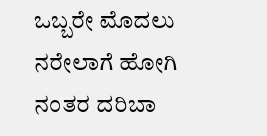ಒಬ್ಬರೇ ಮೊದಲು ನರೇಲಾಗೆ ಹೋಗಿ ನಂತರ ದರಿಬಾ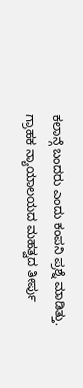ಕಲಾನ್ಗೆ ಬಂದರು ಎಂದು ಕಂಪನಿ ಪ್ರಶ್ನೆ ಮಾಡಿತ್ತು.
ಗ್ರಾಹಕ ನ್ಯಾಯಾಲಯದ ಮಹತ್ವದ ತೀರ್ಪು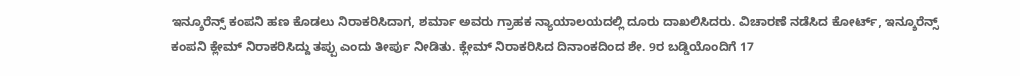ಇನ್ಶೂರೆನ್ಸ್ ಕಂಪನಿ ಹಣ ಕೊಡಲು ನಿರಾಕರಿಸಿದಾಗ, ಶರ್ಮಾ ಅವರು ಗ್ರಾಹಕ ನ್ಯಾಯಾಲಯದಲ್ಲಿ ದೂರು ದಾಖಲಿಸಿದರು. ವಿಚಾರಣೆ ನಡೆಸಿದ ಕೋರ್ಟ್, ಇನ್ಶೂರೆನ್ಸ್ ಕಂಪನಿ ಕ್ಲೇಮ್ ನಿರಾಕರಿಸಿದ್ದು ತಪ್ಪು ಎಂದು ತೀರ್ಪು ನೀಡಿತು. ಕ್ಲೇಮ್ ನಿರಾಕರಿಸಿದ ದಿನಾಂಕದಿಂದ ಶೇ. 9ರ ಬಡ್ಡಿಯೊಂದಿಗೆ 17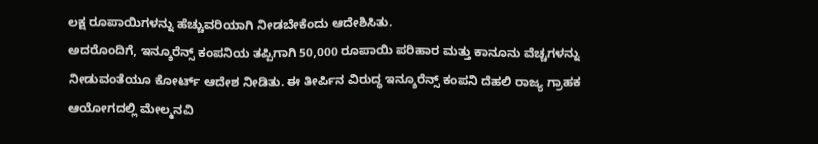ಲಕ್ಷ ರೂಪಾಯಿಗಳನ್ನು ಹೆಚ್ಚುವರಿಯಾಗಿ ನೀಡಬೇಕೆಂದು ಆದೇಶಿಸಿತು.
ಅದರೊಂದಿಗೆ, ಇನ್ಶೂರೆನ್ಸ್ ಕಂಪನಿಯ ತಪ್ಪಿಗಾಗಿ 50,000 ರೂಪಾಯಿ ಪರಿಹಾರ ಮತ್ತು ಕಾನೂನು ವೆಚ್ಚಗಳನ್ನು ನೀಡುವಂತೆಯೂ ಕೋರ್ಟ್ ಆದೇಶ ನೀಡಿತು. ಈ ತೀರ್ಪಿನ ವಿರುದ್ಧ ಇನ್ಶೂರೆನ್ಸ್ ಕಂಪನಿ ದೆಹಲಿ ರಾಜ್ಯ ಗ್ರಾಹಕ ಆಯೋಗದಲ್ಲಿ ಮೇಲ್ಮನವಿ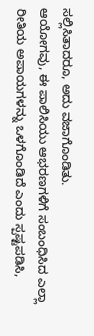ಸಲ್ಲಿಸಿತಾದರೂ, ಅದು ವಜಾಗೊಂಡಿತು.
ಆಯೋಗವು, ಈ ಪಾಲಿಸಿಯು ಆಭರಣಗಳಿಗೆ ಸಂಬಂಧಿಸಿದ ಎಲ್ಲಾ ರೀತಿಯ ಅಪಾಯಗಳನ್ನು ಒಳಗೊಂಡಿದೆ ಎಂದು ಸ್ಪಷ್ಟಪಡಿಸಿ,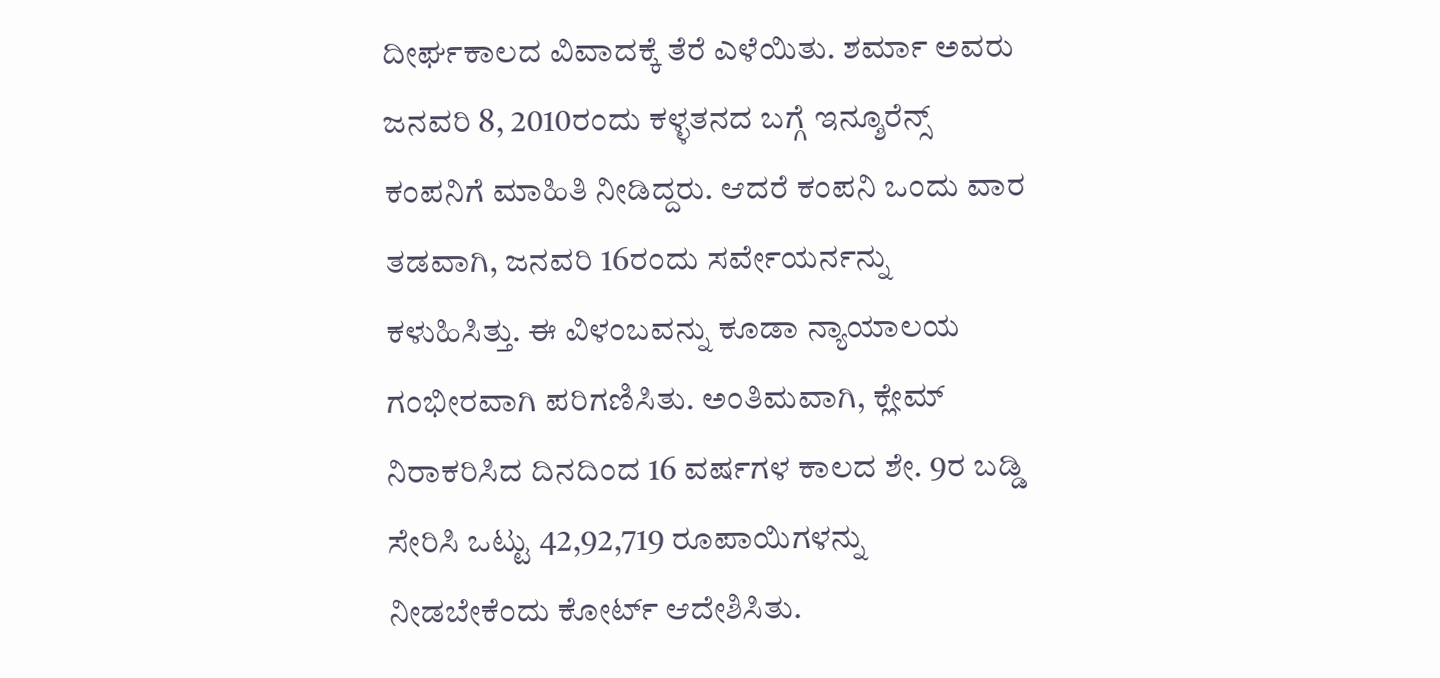ದೀರ್ಘಕಾಲದ ವಿವಾದಕ್ಕೆ ತೆರೆ ಎಳೆಯಿತು. ಶರ್ಮಾ ಅವರು ಜನವರಿ 8, 2010ರಂದು ಕಳ್ಳತನದ ಬಗ್ಗೆ ಇನ್ಶೂರೆನ್ಸ್ ಕಂಪನಿಗೆ ಮಾಹಿತಿ ನೀಡಿದ್ದರು. ಆದರೆ ಕಂಪನಿ ಒಂದು ವಾರ ತಡವಾಗಿ, ಜನವರಿ 16ರಂದು ಸರ್ವೇಯರ್ನನ್ನು ಕಳುಹಿಸಿತ್ತು. ಈ ವಿಳಂಬವನ್ನು ಕೂಡಾ ನ್ಯಾಯಾಲಯ ಗಂಭೀರವಾಗಿ ಪರಿಗಣಿಸಿತು. ಅಂತಿಮವಾಗಿ, ಕ್ಲೇಮ್ ನಿರಾಕರಿಸಿದ ದಿನದಿಂದ 16 ವರ್ಷಗಳ ಕಾಲದ ಶೇ. 9ರ ಬಡ್ಡಿ ಸೇರಿಸಿ ಒಟ್ಟು 42,92,719 ರೂಪಾಯಿಗಳನ್ನು ನೀಡಬೇಕೆಂದು ಕೋರ್ಟ್ ಆದೇಶಿಸಿತು.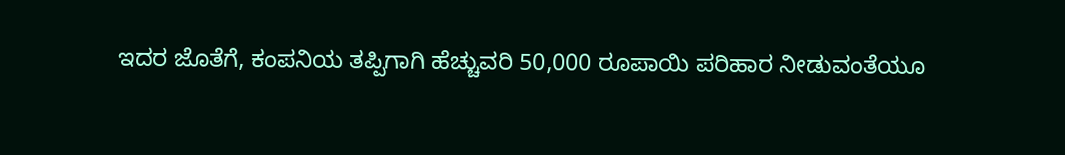ಇದರ ಜೊತೆಗೆ, ಕಂಪನಿಯ ತಪ್ಪಿಗಾಗಿ ಹೆಚ್ಚುವರಿ 50,000 ರೂಪಾಯಿ ಪರಿಹಾರ ನೀಡುವಂತೆಯೂ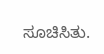ಸೂಚಿಸಿತು.